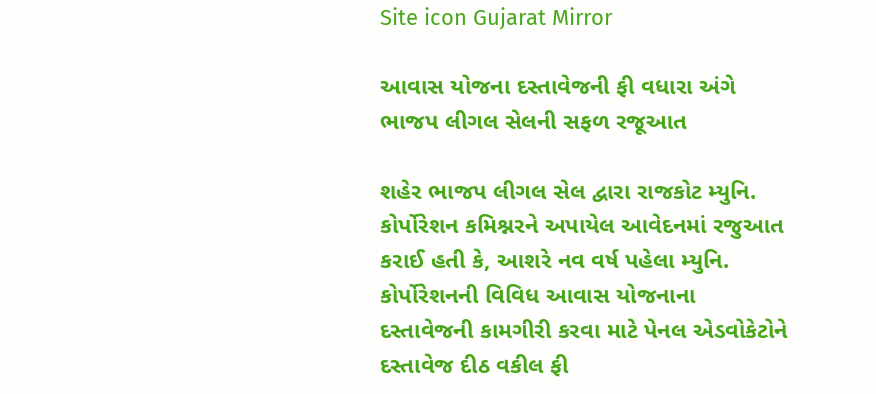Site icon Gujarat Mirror

આવાસ યોજના દસ્તાવેજની ફી વધારા અંગે ભાજપ લીગલ સેલની સફળ રજૂઆત

શહેર ભાજપ લીગલ સેલ દ્વારા રાજકોટ મ્યુનિ. કોર્પોરેશન કમિશ્નરને અપાયેલ આવેદનમાં રજુઆત કરાઈ હતી કે, આશરે નવ વર્ષ પહેલા મ્યુનિ. કોર્પોરેશનની વિવિધ આવાસ યોજનાના દસ્તાવેજની કામગીરી કરવા માટે પેનલ એડવોકેટોને દસ્તાવેજ દીઠ વકીલ ફી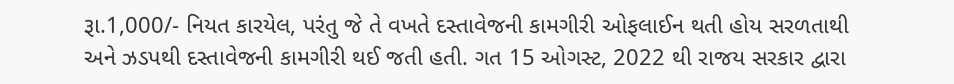રૂા.1,000/- નિયત કારયેલ, પરંતુ જે તે વખતે દસ્તાવેજની કામગીરી ઓફલાઈન થતી હોય સરળતાથી અને ઝડપથી દસ્તાવેજની કામગીરી થઈ જતી હતી. ગત 15 ઓગસ્ટ, 2022 થી રાજય સરકાર દ્વારા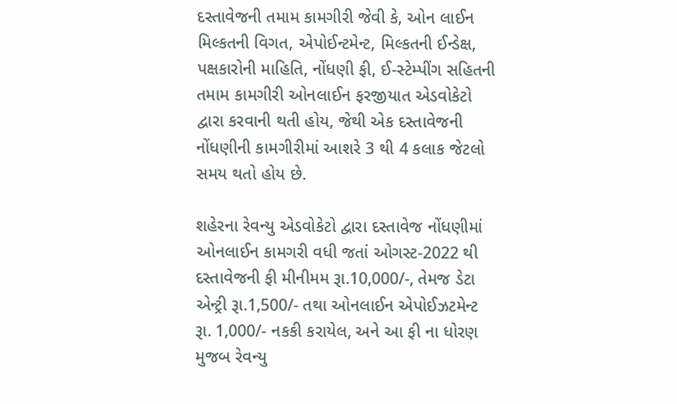દસ્તાવેજની તમામ કામગીરી જેવી કે, ઓન લાઈન મિલ્કતની વિગત, એપોઈન્ટમેન્ટ, મિલ્કતની ઈન્ડેક્ષ, પક્ષકારોની માહિતિ, નોંધણી ફી, ઈ-સ્ટેમ્પીંગ સહિતની તમામ કામગીરી ઓનલાઈન ફરજીયાત એડવોકેટો દ્વારા કરવાની થતી હોય, જેથી એક દસ્તાવેજની નોંધણીની કામગીરીમાં આશરે 3 થી 4 કલાક જેટલો સમય થતો હોય છે.

શહેરના રેવન્યુ એડવોકેટો દ્વારા દસ્તાવેજ નોંધણીમાં ઓનલાઈન કામગરી વધી જતાં ઓગસ્ટ-2022 થી દસ્તાવેજની ફી મીનીમમ રૂા.10,000/-, તેમજ ડેટા એન્ટ્રી રૂા.1,500/- તથા ઓનલાઈન એપોઈઝટમેન્ટ રૂા. 1,000/- નકકી કરાયેલ, અને આ ફી ના ધોરણ મુજબ રેવન્યુ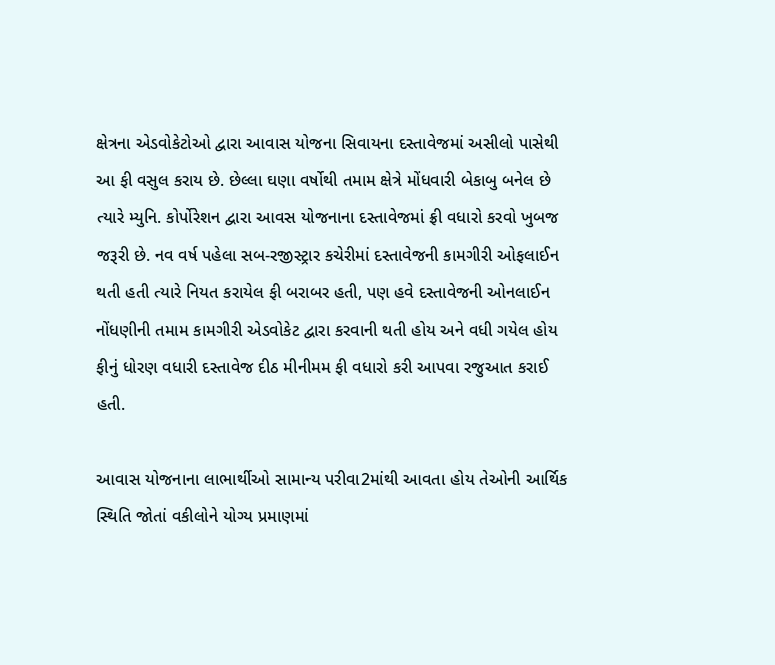ક્ષેત્રના એડવોકેટોઓ દ્વારા આવાસ યોજના સિવાયના દસ્તાવેજમાં અસીલો પાસેથી આ ફી વસુલ કરાય છે. છેલ્લા ઘણા વર્ષોથી તમામ ક્ષેત્રે મોંધવારી બેકાબુ બનેલ છે ત્યારે મ્યુનિ. કોર્પોરેશન દ્વારા આવસ યોજનાના દસ્તાવેજમાં ફ્રી વધારો કરવો ખુબજ જરૂરી છે. નવ વર્ષ પહેલા સબ-રજીસ્ટ્રાર કચેરીમાં દસ્તાવેજની કામગીરી ઓફલાઈન થતી હતી ત્યારે નિયત કરાયેલ ફી બરાબર હતી, પણ હવે દસ્તાવેજની ઓનલાઈન નોંધણીની તમામ કામગીરી એડવોકેટ દ્વારા કરવાની થતી હોય અને વધી ગયેલ હોય ફીનું ધોરણ વધારી દસ્તાવેજ દીઠ મીનીમમ ફી વધારો કરી આપવા રજુઆત કરાઈ હતી.

આવાસ યોજનાના લાભાર્થીઓ સામાન્ય પરીવા2માંથી આવતા હોય તેઓની આર્થિક સ્થિતિ જોતાં વકીલોને યોગ્ય પ્રમાણમાં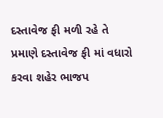દસ્તાવેજ ફી મળી રહે તે પ્રમાણે દસ્તાવેજ ફી માં વધારો કરવા શહેર ભાજપ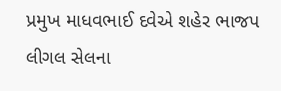પ્રમુખ માધવભાઈ દવેએ શહેર ભાજપ લીગલ સેલના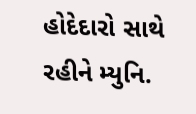હોદેદારો સાથે રહીને મ્યુનિ.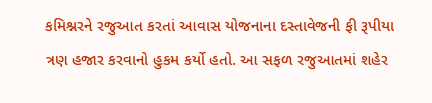કમિશ્નરને રજુઆત કરતાં આવાસ યોજનાના દસ્તાવેજની ફી રૂપીયા ત્રણ હજાર કરવાનો હુકમ કર્યો હતો. આ સફળ રજુઆતમાં શહેર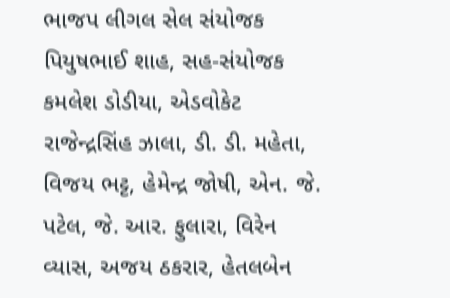ભાજપ લીગલ સેલ સંયોજક પિયુષભાઈ શાહ, સહ-સંયોજક કમલેશ ડોડીયા, એડવોકેટ રાજેન્દ્રસિંહ ઝાલા, ડી. ડી. મહેતા, વિજય ભટ્ટ, હેમેન્દ્ર જોષી, એન. જે. પટેલ, જે. આર. ફુલારા, વિરેન વ્યાસ, અજય ઠકરાર, હેતલબેન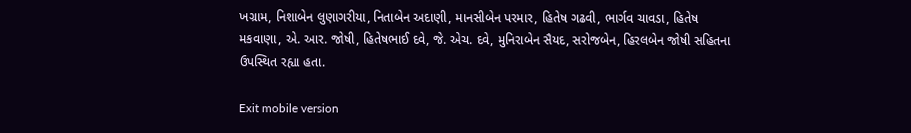ખગ્રામ, નિશાબેન લુણાગરીયા, નિતાબેન અદાણી, માનસીબેન પરમાર, હિતેષ ગઢવી, ભાર્ગવ ચાવડા, હિતેષ મકવાણા, એ. આર. જોષી, હિતેષભાઈ દવે, જે. એચ. દવે, મુનિરાબેન સૈયદ, સરોજબેન, હિરલબેન જોષી સહિતના ઉપસ્થિત રહ્યા હતા.

Exit mobile version